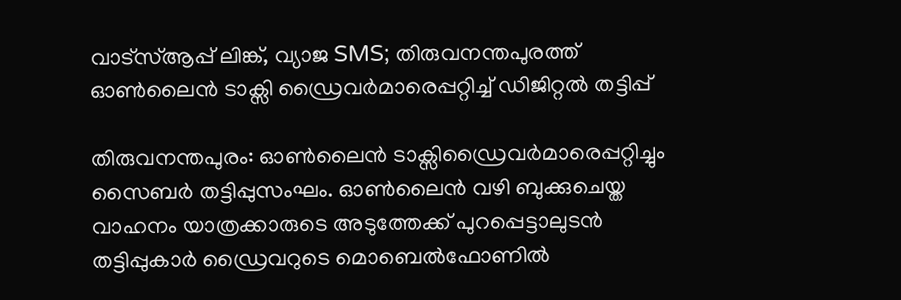വാട്സ്ആപ്പ് ലിങ്ക്, വ്യാജ SMS; തിരുവനന്തപുരത്ത് ഓൺലൈൻ ടാക്സി ഡ്രൈവർമാരെപ്പറ്റിച്ച് ഡിജിറ്റൽ തട്ടിപ്പ്

തിരുവനന്തപുരം: ഓൺലൈൻ ടാക്സിഡ്രൈവർമാരെപ്പറ്റിച്ചും സൈബർ തട്ടിപ്പുസംഘം. ഓൺലൈൻ വഴി ബുക്കുചെയ്ത വാഹനം യാത്രക്കാരുടെ അടുത്തേക്ക് പുറപ്പെട്ടാലുടൻ തട്ടിപ്പുകാർ ഡ്രൈവറുടെ മൊബെൽഫോണിൽ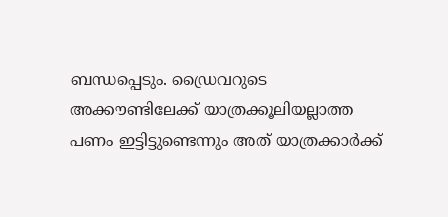ബന്ധപ്പെടും. ഡ്രൈവറുടെ അക്കൗണ്ടിലേക്ക് യാത്രക്കൂലിയല്ലാത്ത പണം ഇട്ടിട്ടുണ്ടെന്നും അത് യാത്രക്കാർക്ക്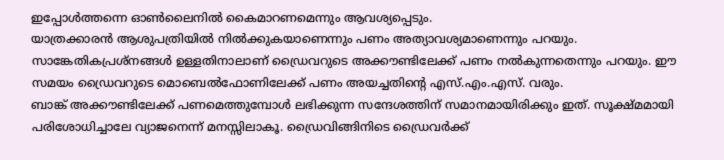ഇപ്പോൾത്തന്നെ ഓൺലൈനിൽ കൈമാറണമെന്നും ആവശ്യപ്പെടും.
യാത്രക്കാരൻ ആശുപത്രിയിൽ നിൽക്കുകയാണെന്നും പണം അത്യാവശ്യമാണെന്നും പറയും. സാങ്കേതികപ്രശ്നങ്ങൾ ഉള്ളതിനാലാണ് ഡ്രൈവറുടെ അക്കൗണ്ടിലേക്ക് പണം നൽകുന്നതെന്നും പറയും. ഈ സമയം ഡ്രൈവറുടെ മൊബെൽഫോണിലേക്ക് പണം അയച്ചതിന്റെ എസ്.എം.എസ്. വരും.
ബാങ്ക് അക്കൗണ്ടിലേക്ക് പണമെത്തുമ്പോൾ ലഭിക്കുന്ന സന്ദേശത്തിന് സമാനമായിരിക്കും ഇത്. സൂക്ഷ്മമായി പരിശോധിച്ചാലേ വ്യാജനെന്ന് മനസ്സിലാകൂ. ഡ്രൈവിങ്ങിനിടെ ഡ്രൈവർക്ക്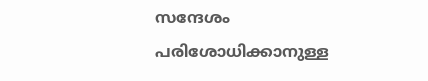സന്ദേശം പരിശോധിക്കാനുള്ള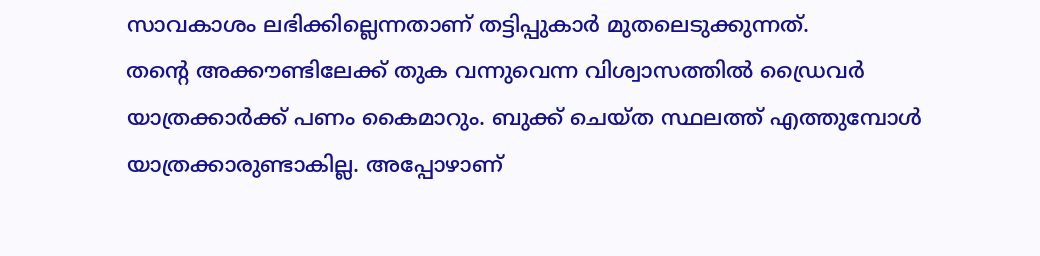സാവകാശം ലഭിക്കില്ലെന്നതാണ് തട്ടിപ്പുകാർ മുതലെടുക്കുന്നത്.
തന്റെ അക്കൗണ്ടിലേക്ക് തുക വന്നുവെന്ന വിശ്വാസത്തിൽ ഡ്രൈവർ യാത്രക്കാർക്ക് പണം കൈമാറും. ബുക്ക് ചെയ്ത സ്ഥലത്ത് എത്തുമ്പോൾ യാത്രക്കാരുണ്ടാകില്ല. അപ്പോഴാണ്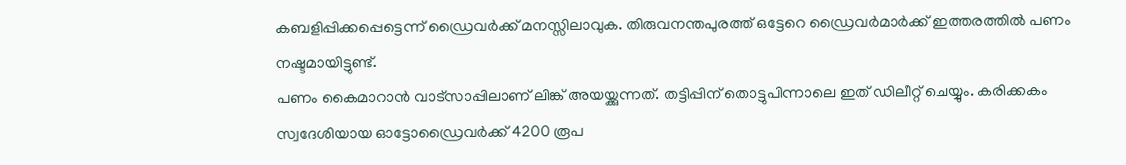കബളിപ്പിക്കപ്പെട്ടെന്ന് ഡ്രൈവർക്ക് മനസ്സിലാവുക. തിരുവനന്തപുരത്ത് ഒട്ടേറെ ഡ്രൈവർമാർക്ക് ഇത്തരത്തിൽ പണം നഷ്ടമായിട്ടുണ്ട്.
പണം കൈമാറാൻ വാട്സാപ്പിലാണ് ലിങ്ക് അയയ്ക്കുന്നത്. തട്ടിപ്പിന് തൊട്ടുപിന്നാലെ ഇത് ഡിലീറ്റ് ചെയ്യും. കരിക്കകം സ്വദേശിയായ ഓട്ടോഡ്രൈവർക്ക് 4200 രൂപ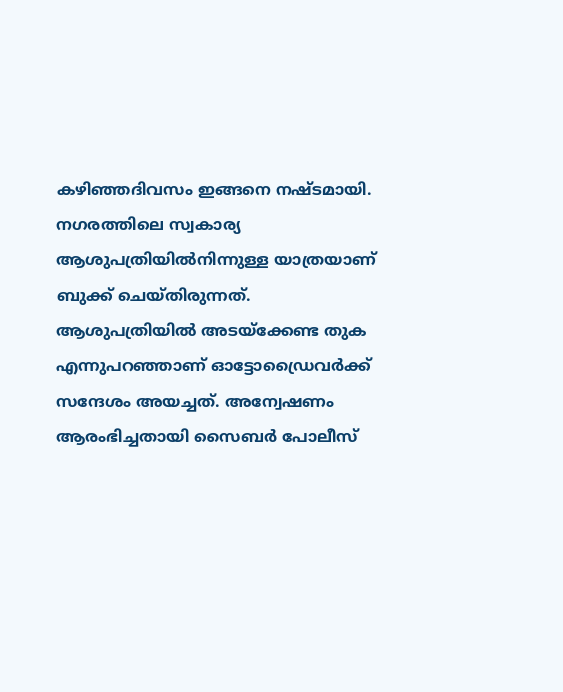കഴിഞ്ഞദിവസം ഇങ്ങനെ നഷ്ടമായി. നഗരത്തിലെ സ്വകാര്യ ആശുപത്രിയിൽനിന്നുള്ള യാത്രയാണ് ബുക്ക് ചെയ്തിരുന്നത്.
ആശുപത്രിയിൽ അടയ്ക്കേണ്ട തുക എന്നുപറഞ്ഞാണ് ഓട്ടോഡ്രൈവർക്ക് സന്ദേശം അയച്ചത്. അന്വേഷണം ആരംഭിച്ചതായി സൈബർ പോലീസ്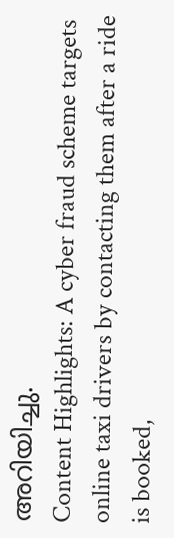അറിയിച്ചു.
Content Highlights: A cyber fraud scheme targets online taxi drivers by contacting them after a ride is booked,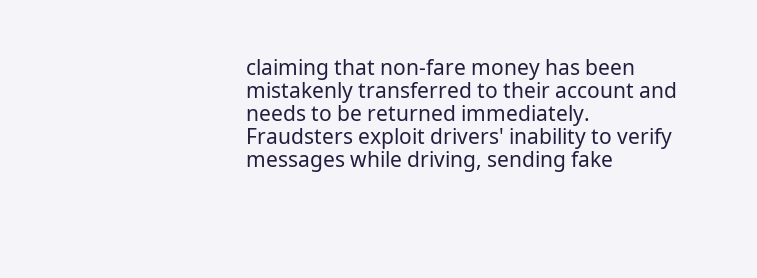claiming that non-fare money has been mistakenly transferred to their account and needs to be returned immediately. Fraudsters exploit drivers' inability to verify messages while driving, sending fake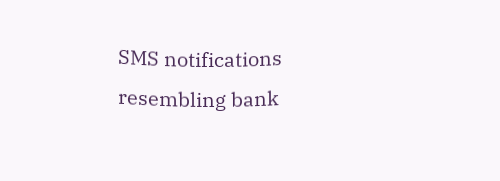SMS notifications resembling bank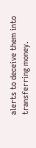alerts to deceive them into transferring money.